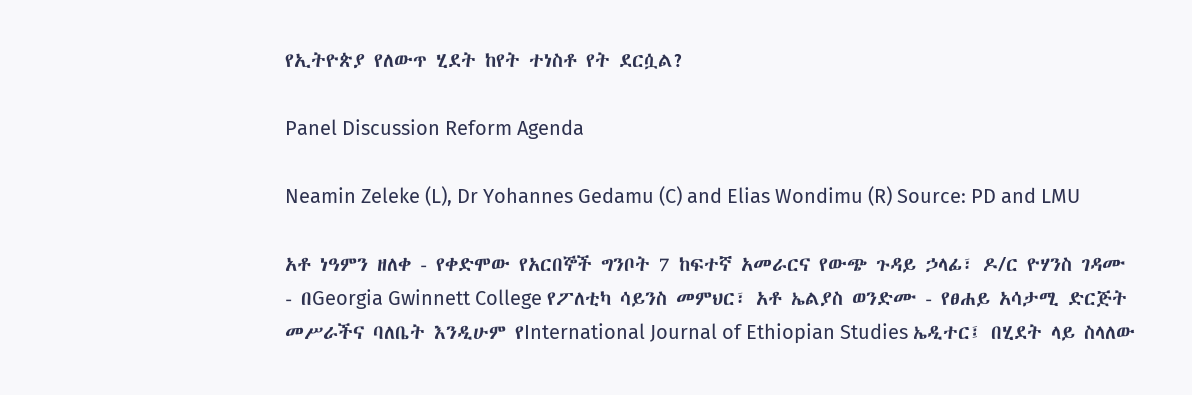የኢትዮጵያ የለውጥ ሂደት ከየት ተነስቶ የት ደርሷል?

Panel Discussion Reform Agenda

Neamin Zeleke (L), Dr Yohannes Gedamu (C) and Elias Wondimu (R) Source: PD and LMU

አቶ ነዓምን ዘለቀ - የቀድሞው የአርበኞች ግንቦት 7 ከፍተኛ አመራርና የውጭ ጉዳይ ኃላፊ፣ ዶ/ር ዮሃንስ ገዳሙ - በGeorgia Gwinnett College የፖለቲካ ሳይንስ መምህር፣ አቶ ኤልያስ ወንድሙ - የፀሐይ አሳታሚ ድርጅት መሥራችና ባለቤት እንዲሁም የInternational Journal of Ethiopian Studies ኤዲተር፤ በሂደት ላይ ስላለው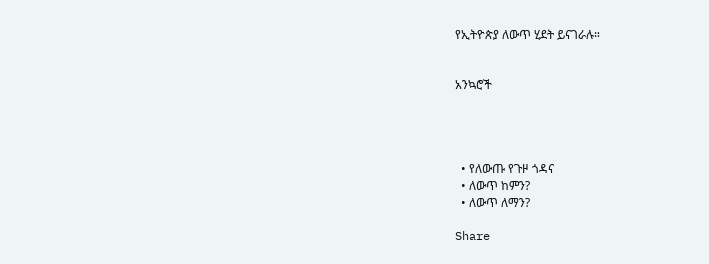የኢትዮጵያ ለውጥ ሂደት ይናገራሉ።


አንኳሮች




  • የለውጡ የጉዞ ጎዳና
  • ለውጥ ከምን?
  • ለውጥ ለማን?

Share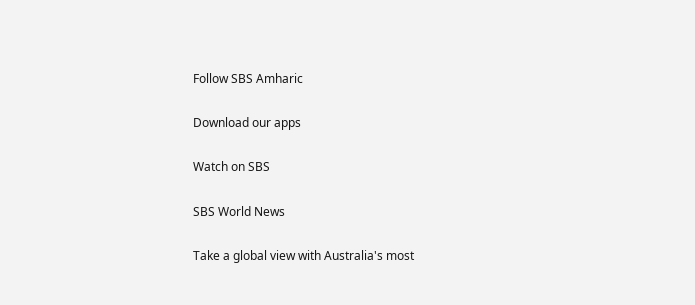Follow SBS Amharic

Download our apps

Watch on SBS

SBS World News

Take a global view with Australia's most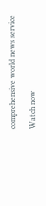comprehensive world news service

Watch now